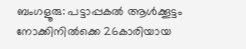ബംഗളൂരു: പട്ടാപ്പകൽ ആൾക്കൂട്ടം നോക്കിനിൽക്കെ 26കാരിയായ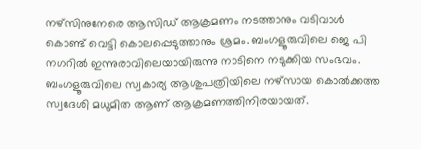നഴ്സിനുനേരെ ആസിഡ് ആക്രമണം നടത്താനും വടിവാൾ കൊണ്ട് വെട്ടി കൊലപ്പെടുത്താനും ശ്രമം. ബംഗളൂരുവിലെ ജെ പി നഗറിൽ ഇന്നുരാവിലെയായിരുന്നു നാടിനെ നടുക്കിയ സംഭവം.
ബംഗളൂരുവിലെ സ്വകാര്യ ആശുപത്രിയിലെ നഴ്സായ കൊൽക്കത്ത സ്വദേശി മധുമിത ആണ് ആക്രമണത്തിനിരയായത്.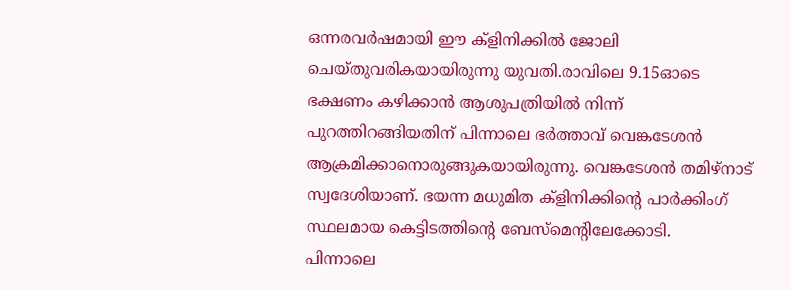ഒന്നരവർഷമായി ഈ ക്ളിനിക്കിൽ ജോലി ചെയ്തുവരികയായിരുന്നു യുവതി.രാവിലെ 9.15ഓടെ ഭക്ഷണം കഴിക്കാൻ ആശുപത്രിയിൽ നിന്ന് പുറത്തിറങ്ങിയതിന് പിന്നാലെ ഭർത്താവ് വെങ്കടേശൻ ആക്രമിക്കാനൊരുങ്ങുകയായിരുന്നു. വെങ്കടേശൻ തമിഴ്നാട് സ്വദേശിയാണ്. ഭയന്ന മധുമിത ക്ളിനിക്കിന്റെ പാർക്കിംഗ് സ്ഥലമായ കെട്ടിടത്തിന്റെ ബേസ്മെന്റിലേക്കോടി.
പിന്നാലെ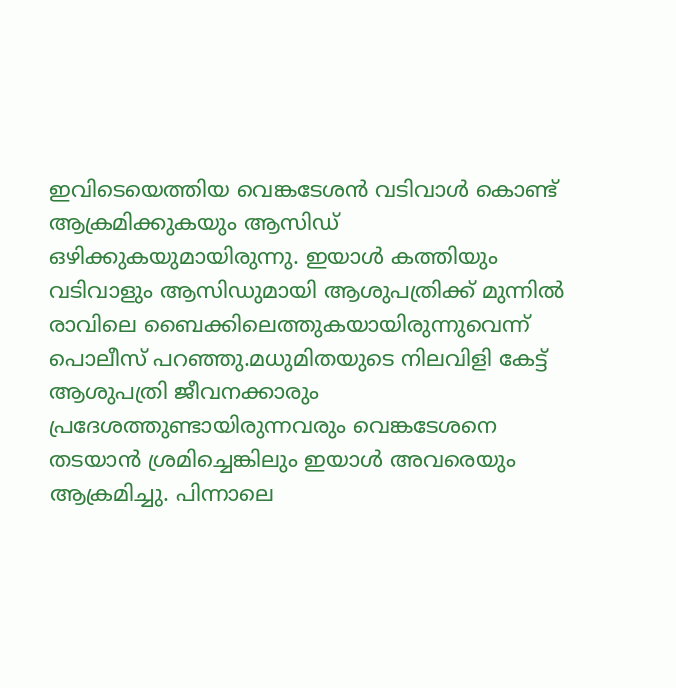ഇവിടെയെത്തിയ വെങ്കടേശൻ വടിവാൾ കൊണ്ട് ആക്രമിക്കുകയും ആസിഡ് ഒഴിക്കുകയുമായിരുന്നു. ഇയാൾ കത്തിയും വടിവാളും ആസിഡുമായി ആശുപത്രിക്ക് മുന്നിൽ രാവിലെ ബൈക്കിലെത്തുകയായിരുന്നുവെന്ന് പൊലീസ് പറഞ്ഞു.മധുമിതയുടെ നിലവിളി കേട്ട് ആശുപത്രി ജീവനക്കാരും പ്രദേശത്തുണ്ടായിരുന്നവരും വെങ്കടേശനെ തടയാൻ ശ്രമിച്ചെങ്കിലും ഇയാൾ അവരെയും ആക്രമിച്ചു. പിന്നാലെ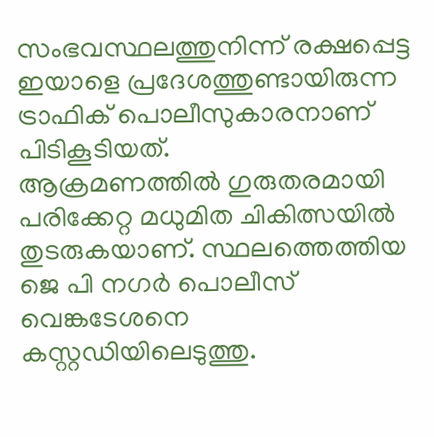സംഭവസ്ഥലത്തുനിന്ന് രക്ഷപ്പെട്ട ഇയാളെ പ്രദേശത്തുണ്ടായിരുന്ന ട്രാഫിക് പൊലീസുകാരനാണ് പിടികൂടിയത്.
ആക്രമണത്തിൽ ഗുരുതരമായി പരിക്കേറ്റ മധുമിത ചികിത്സയിൽ തുടരുകയാണ്. സ്ഥലത്തെത്തിയ ജെ പി നഗർ പൊലീസ് വെങ്കടേശനെ കസ്റ്റഡിയിലെടുത്തു.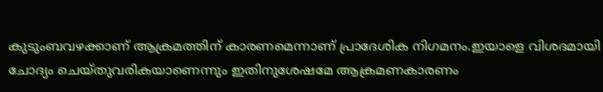കുടുംബവഴക്കാണ് ആക്രമത്തിന് കാരണമെന്നാണ് പ്രാദേശിക നിഗമനം.ഇയാളെ വിശദമായി ചോദ്യം ചെയ്തുവരികയാണെന്നും ഇതിനുശേഷമേ ആക്രമണകാരണം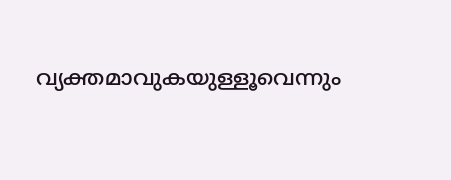വ്യക്തമാവുകയുള്ളൂവെന്നും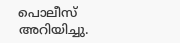പൊലീസ് അറിയിച്ചു.